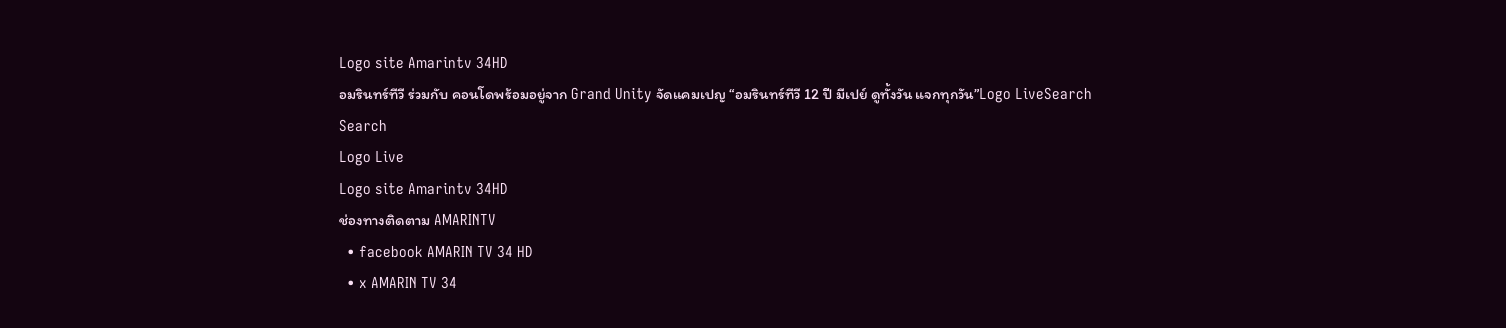Logo site Amarintv 34HD
อมรินทร์ทีวี ร่วมกับ คอนโดพร้อมอยู่จาก Grand Unity จัดแคมเปญ “อมรินทร์ทีวี 12 ปี มีเปย์ ดูทั้งวัน แจกทุกวัน”Logo LiveSearch
Search
Logo Live
Logo site Amarintv 34HD
ช่องทางติดตาม AMARINTV
  • facebook AMARIN TV 34 HD
  • x AMARIN TV 34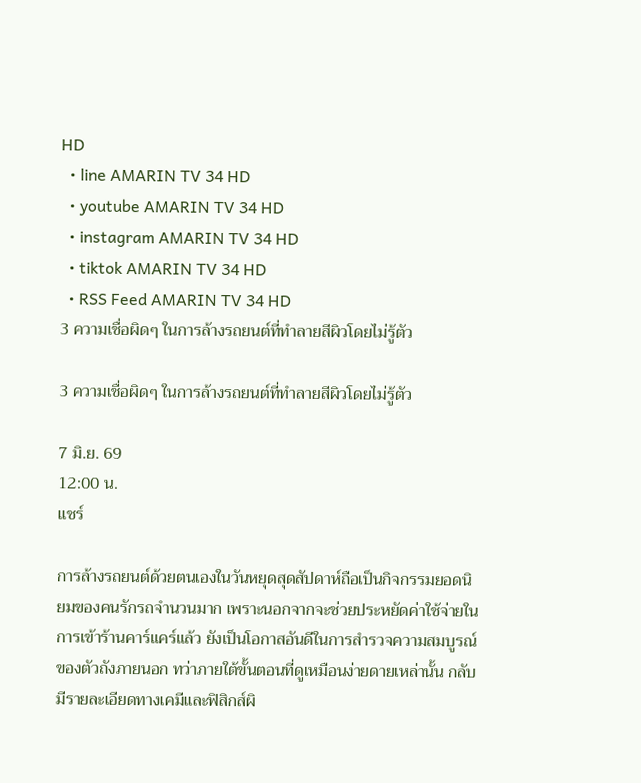HD
  • line AMARIN TV 34 HD
  • youtube AMARIN TV 34 HD
  • instagram AMARIN TV 34 HD
  • tiktok AMARIN TV 34 HD
  • RSS Feed AMARIN TV 34 HD
3 ความเชื่อผิดๆ ในการล้างรถยนต์ที่ทำลายสีผิวโดยไม่รู้ตัว

3 ความเชื่อผิดๆ ในการล้างรถยนต์ที่ทำลายสีผิวโดยไม่รู้ตัว

7 มิ.ย. 69
12:00 น.
แชร์

การล้างรถยนต์ด้วยตนเองในวันหยุดสุดสัปดาห์ถือเป็นกิจกรรมยอดนิยมของคนรักรถจำนวนมาก เพราะนอกจากจะช่วยประหยัดค่าใช้จ่ายในการเข้าร้านคาร์แคร์แล้ว ยังเป็นโอกาสอันดีในการสำรวจความสมบูรณ์ของตัวถังภายนอก ทว่าภายใต้ขั้นตอนที่ดูเหมือนง่ายดายเหล่านั้น กลับมีรายละเอียดทางเคมีและฟิสิกส์ผิ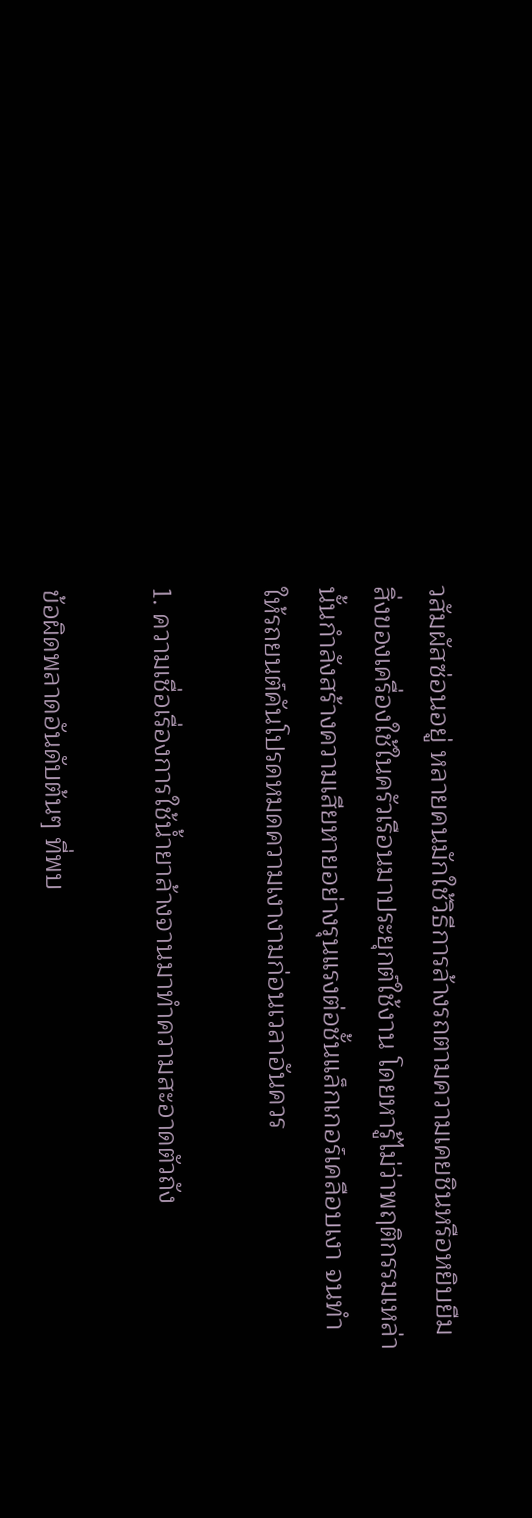วสัมผัสซ่อนอยู่ หลายคนมักใช้วิธีการล้างรถตามความเคยชินหรือหยิบยืมสิ่งของเครื่องใช้ในครัวเรือนมาประยุกต์ใช้งาน โดยหารู้ไม่ว่าพฤติกรรมเหล่านั้นกำลังสร้างความเสียหายอย่างรุนแรงต่อชั้นแล็กเกอร์เคลือบเงา จนทำให้รถยนต์คันโปรดหมดความเงางามก่อนเวลาอันควร

1. ความเชื่อเรื่องการใช้น้ำยาล้างจานมาทำความสะอาดตัวถัง

ข้อผิดพลาดอันดับต้นๆ ที่พบ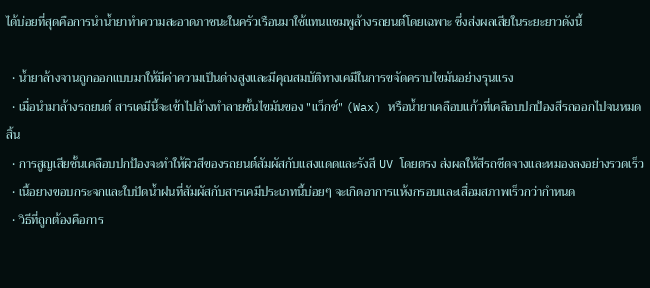ได้บ่อยที่สุดคือการนำน้ำยาทำความสะอาดภาชนะในครัวเรือนมาใช้แทนแชมพูล้างรถยนต์โดยเฉพาะ ซึ่งส่งผลเสียในระยะยาวดังนี้

  • น้ำยาล้างจานถูกออกแบบมาให้มีค่าความเป็นด่างสูงและมีคุณสมบัติทางเคมีในการขจัดคราบไขมันอย่างรุนแรง
  • เมื่อนำมาล้างรถยนต์ สารเคมีนี้จะเข้าไปล้างทำลายชั้นไขมันของ "แว็กซ์" (Wax) หรือน้ำยาเคลือบแก้วที่เคลือบปกป้องสีรถออกไปจนหมดสิ้น
  • การสูญเสียชั้นเคลือบปกป้องจะทำให้ผิวสีของรถยนต์สัมผัสกับแสงแดดและรังสี UV โดยตรง ส่งผลให้สีรถซีดจางและหมองลงอย่างรวดเร็ว
  • เนื้อยางขอบกระจกและใบปัดน้ำฝนที่สัมผัสกับสารเคมีประเภทนี้บ่อยๆ จะเกิดอาการแห้งกรอบและเสื่อมสภาพเร็วกว่ากำหนด
  • วิธีที่ถูกต้องคือการ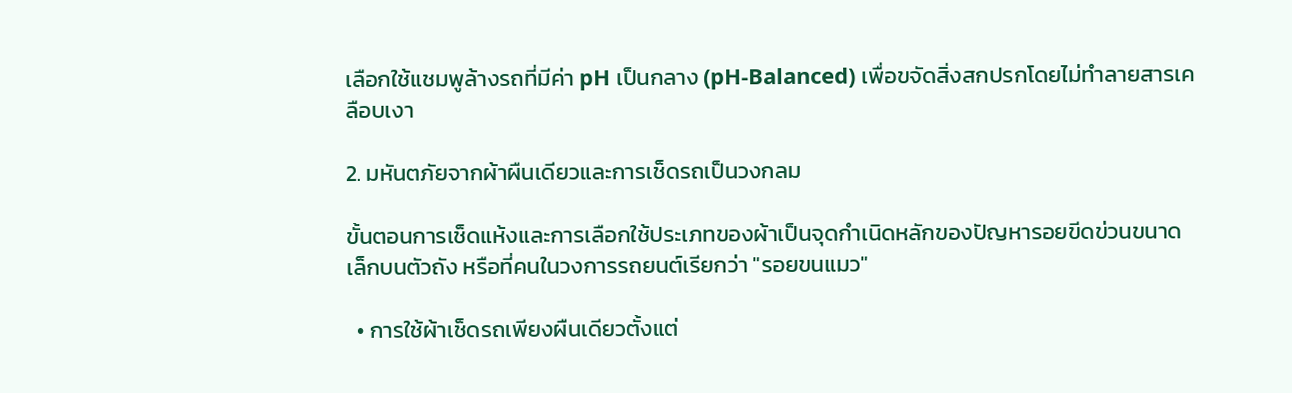เลือกใช้แชมพูล้างรถที่มีค่า pH เป็นกลาง (pH-Balanced) เพื่อขจัดสิ่งสกปรกโดยไม่ทำลายสารเคลือบเงา

2. มหันตภัยจากผ้าผืนเดียวและการเช็ดรถเป็นวงกลม

ขั้นตอนการเช็ดแห้งและการเลือกใช้ประเภทของผ้าเป็นจุดกำเนิดหลักของปัญหารอยขีดข่วนขนาดเล็กบนตัวถัง หรือที่คนในวงการรถยนต์เรียกว่า "รอยขนแมว"

  • การใช้ผ้าเช็ดรถเพียงผืนเดียวตั้งแต่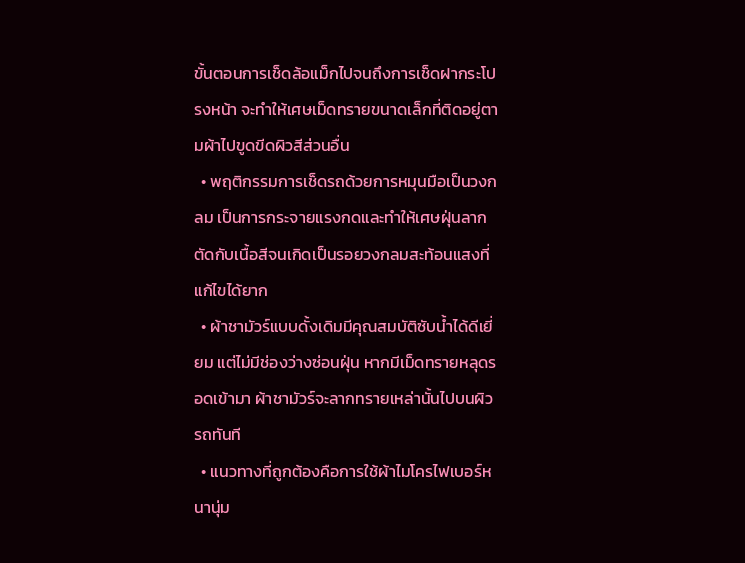ขั้นตอนการเช็ดล้อแม็กไปจนถึงการเช็ดฝากระโปรงหน้า จะทำให้เศษเม็ดทรายขนาดเล็กที่ติดอยู่ตามผ้าไปขูดขีดผิวสีส่วนอื่น
  • พฤติกรรมการเช็ดรถด้วยการหมุนมือเป็นวงกลม เป็นการกระจายแรงกดและทำให้เศษฝุ่นลากตัดกับเนื้อสีจนเกิดเป็นรอยวงกลมสะท้อนแสงที่แก้ไขได้ยาก
  • ผ้าชามัวร์แบบดั้งเดิมมีคุณสมบัติซับน้ำได้ดีเยี่ยม แต่ไม่มีช่องว่างซ่อนฝุ่น หากมีเม็ดทรายหลุดรอดเข้ามา ผ้าชามัวร์จะลากทรายเหล่านั้นไปบนผิวรถทันที
  • แนวทางที่ถูกต้องคือการใช้ผ้าไมโครไฟเบอร์หนานุ่ม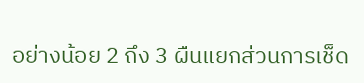อย่างน้อย 2 ถึง 3 ผืนแยกส่วนการเช็ด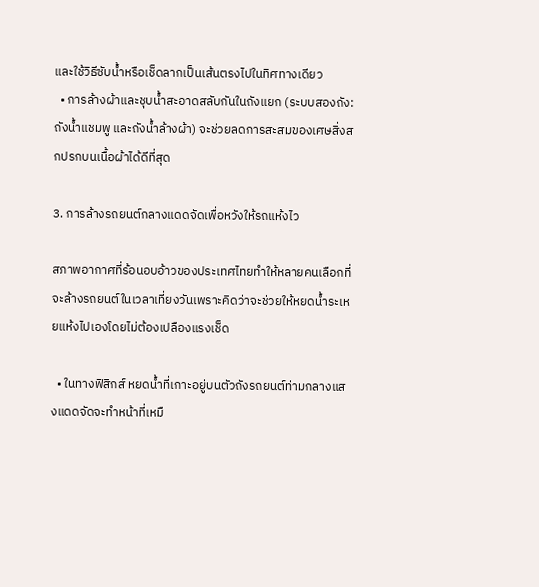และใช้วิธีซับน้ำหรือเช็ดลากเป็นเส้นตรงไปในทิศทางเดียว
  • การล้างผ้าและชุบน้ำสะอาดสลับกันในถังแยก (ระบบสองถัง: ถังน้ำแชมพู และถังน้ำล้างผ้า) จะช่วยลดการสะสมของเศษสิ่งสกปรกบนเนื้อผ้าได้ดีที่สุด

3. การล้างรถยนต์กลางแดดจัดเพื่อหวังให้รถแห้งไว

สภาพอากาศที่ร้อนอบอ้าวของประเทศไทยทำให้หลายคนเลือกที่จะล้างรถยนต์ในเวลาเที่ยงวันเพราะคิดว่าจะช่วยให้หยดน้ำระเหยแห้งไปเองโดยไม่ต้องเปลืองแรงเช็ด

  • ในทางฟิสิกส์ หยดน้ำที่เกาะอยู่บนตัวถังรถยนต์ท่ามกลางแสงแดดจัดจะทำหน้าที่เหมื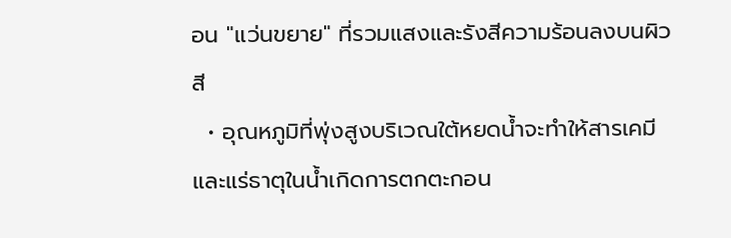อน "แว่นขยาย" ที่รวมแสงและรังสีความร้อนลงบนผิวสี
  • อุณหภูมิที่พุ่งสูงบริเวณใต้หยดน้ำจะทำให้สารเคมีและแร่ธาตุในน้ำเกิดการตกตะกอน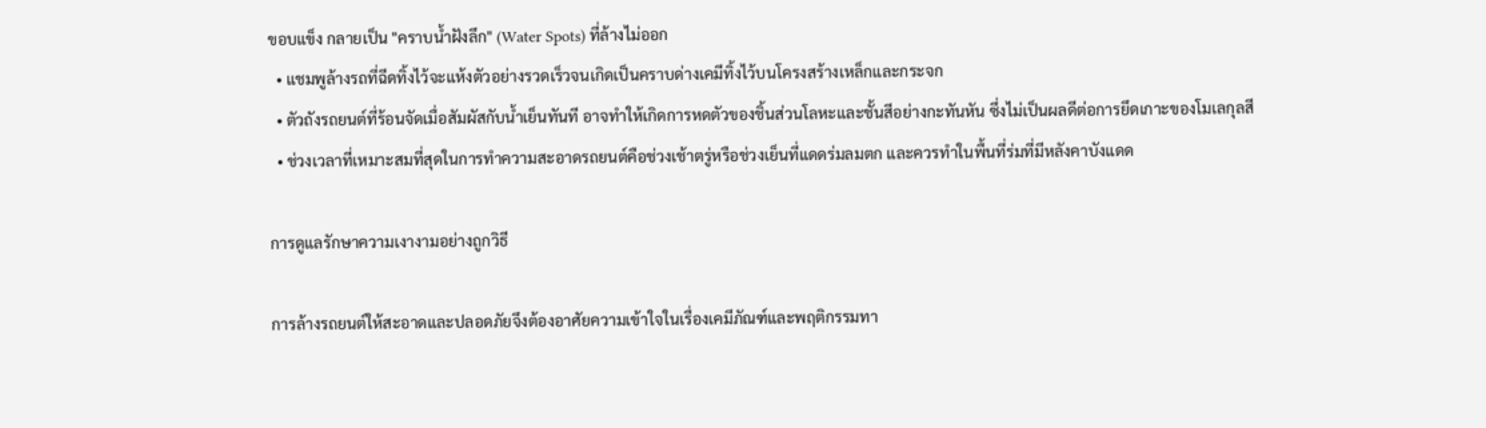ขอบแข็ง กลายเป็น "คราบน้ำฝังลึก" (Water Spots) ที่ล้างไม่ออก
  • แชมพูล้างรถที่ฉีดทิ้งไว้จะแห้งตัวอย่างรวดเร็วจนเกิดเป็นคราบด่างเคมีทิ้งไว้บนโครงสร้างเหล็กและกระจก
  • ตัวถังรถยนต์ที่ร้อนจัดเมื่อสัมผัสกับน้ำเย็นทันที อาจทำให้เกิดการหดตัวของชิ้นส่วนโลหะและชั้นสีอย่างกะทันหัน ซึ่งไม่เป็นผลดีต่อการยึดเกาะของโมเลกุลสี
  • ช่วงเวลาที่เหมาะสมที่สุดในการทำความสะอาดรถยนต์คือช่วงเช้าตรู่หรือช่วงเย็นที่แดดร่มลมตก และควรทำในพื้นที่ร่มที่มีหลังคาบังแดด

การดูแลรักษาความเงางามอย่างถูกวิธี

การล้างรถยนต์ให้สะอาดและปลอดภัยจึงต้องอาศัยความเข้าใจในเรื่องเคมีภัณฑ์และพฤติกรรมทา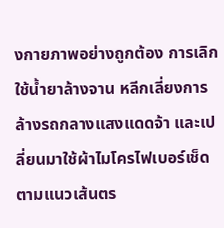งกายภาพอย่างถูกต้อง การเลิกใช้น้ำยาล้างจาน หลีกเลี่ยงการล้างรถกลางแสงแดดจ้า และเปลี่ยนมาใช้ผ้าไมโครไฟเบอร์เช็ดตามแนวเส้นตร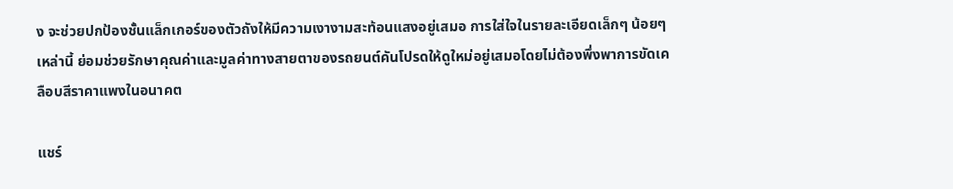ง จะช่วยปกป้องชั้นแล็กเกอร์ของตัวถังให้มีความเงางามสะท้อนแสงอยู่เสมอ การใส่ใจในรายละเอียดเล็กๆ น้อยๆ เหล่านี้ ย่อมช่วยรักษาคุณค่าและมูลค่าทางสายตาของรถยนต์คันโปรดให้ดูใหม่อยู่เสมอโดยไม่ต้องพึ่งพาการขัดเคลือบสีราคาแพงในอนาคต

แชร์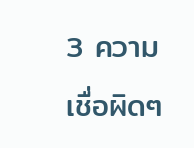3 ความเชื่อผิดๆ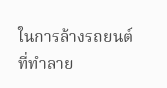ในการล้างรถยนต์ที่ทำลาย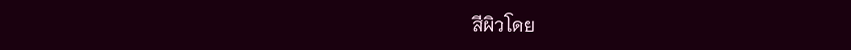สีผิวโดย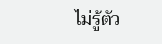ไม่รู้ตัว